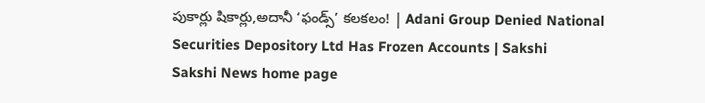పుకార్లు షికార్లు,అదానీ ‘ఫండ్స్‌’ కలకలం! | Adani Group Denied National Securities Depository Ltd Has Frozen Accounts | Sakshi
Sakshi News home page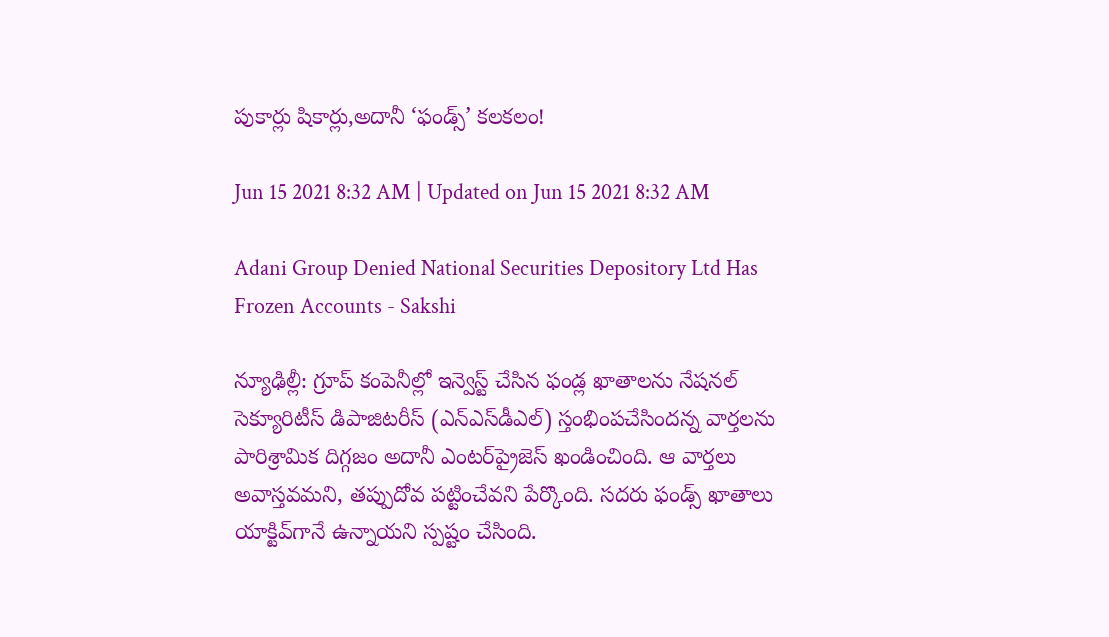పుకార్లు షికార్లు,అదానీ ‘ఫండ్స్‌’ కలకలం!

Jun 15 2021 8:32 AM | Updated on Jun 15 2021 8:32 AM

Adani Group Denied National Securities Depository Ltd Has Frozen Accounts - Sakshi

న్యూఢిల్లీ: గ్రూప్‌ కంపెనీల్లో ఇన్వెస్ట్‌ చేసిన ఫండ్ల ఖాతాలను నేషనల్‌ సెక్యూరిటీస్‌ డిపాజిటరీస్‌ (ఎన్‌ఎస్‌డీఎల్‌) స్తంభింపచేసిందన్న వార్తలను పారిశ్రామిక దిగ్గజం అదానీ ఎంటర్‌ప్రైజెస్‌ ఖండించింది. ఆ వార్తలు అవాస్తవమని, తప్పుదోవ పట్టించేవని పేర్కొంది. సదరు ఫండ్స్‌ ఖాతాలు యాక్టివ్‌గానే ఉన్నాయని స్పష్టం చేసింది.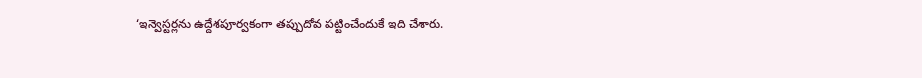‘ఇన్వెస్టర్లను ఉద్దేశపూర్వకంగా తప్పుదోవ పట్టించేందుకే ఇది చేశారు.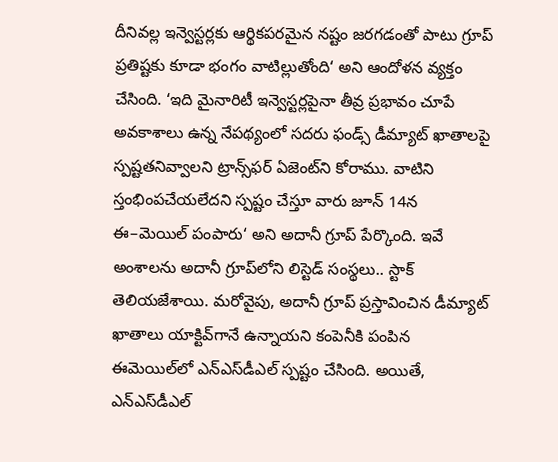దీనివల్ల ఇన్వెస్టర్లకు ఆర్థికపరమైన నష్టం జరగడంతో పాటు గ్రూప్‌ ప్రతిష్టకు కూడా భంగం వాటిల్లుతోంది‘ అని ఆందోళన వ్యక్తం చేసింది. ‘ఇది మైనారిటీ ఇన్వెస్టర్లపైనా తీవ్ర ప్రభావం చూపే అవకాశాలు ఉన్న నేపథ్యంలో సదరు ఫండ్స్‌ డీమ్యాట్‌ ఖాతాలపై స్పష్టతనివ్వాలని ట్రాన్స్‌ఫర్‌ ఏజెంట్‌ని కోరాము. వాటిని స్తంభింపచేయలేదని స్పష్టం చేస్తూ వారు జూన్‌ 14న ఈ–మెయిల్‌ పంపారు‘ అని అదానీ గ్రూప్‌ పేర్కొంది. ఇవే అంశాలను అదానీ గ్రూప్‌లోని లిస్టెడ్‌ సంస్థలు.. స్టాక్‌ తెలియజేశాయి. మరోవైపు, అదానీ గ్రూప్‌ ప్రస్తావించిన డీమ్యాట్‌ ఖాతాలు యాక్టివ్‌గానే ఉన్నాయని కంపెనీకి పంపిన ఈమెయిల్‌లో ఎన్‌ఎస్‌డీఎల్‌ స్పష్టం చేసింది. అయితే, ఎన్‌ఎస్‌డీఎల్‌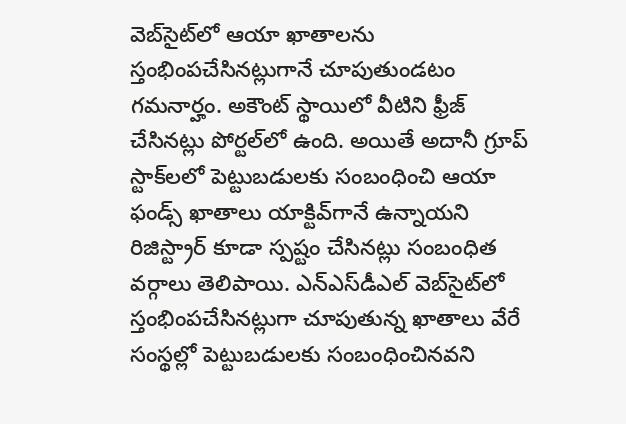వెబ్‌సైట్‌లో ఆయా ఖాతాలను స్తంభింపచేసినట్లుగానే చూపుతుండటం గమనార్హం. అకౌంట్‌ స్థాయిలో వీటిని ఫ్రీజ్‌ చేసినట్లు పోర్టల్‌లో ఉంది. అయితే అదానీ గ్రూప్‌ స్టాక్‌లలో పెట్టుబడులకు సంబంధించి ఆయా ఫండ్స్‌ ఖాతాలు యాక్టివ్‌గానే ఉన్నాయని రిజిస్ట్రార్‌ కూడా స్పష్టం చేసినట్లు సంబంధిత వర్గాలు తెలిపాయి. ఎన్‌ఎస్‌డీఎల్‌ వెబ్‌సైట్‌లో స్తంభింపచేసినట్లుగా చూపుతున్న ఖాతాలు వేరే సంస్థల్లో పెట్టుబడులకు సంబంధించినవని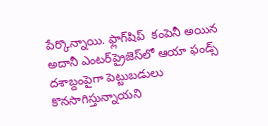పేర్కొన్నాయి. ఫ్లాగ్‌షిప్‌  కంపెనీ అయిన అదానీ ఎంటర్‌ప్రైజెస్‌లో ఆయా ఫండ్స్‌ దశాబ్దంపైగా పెట్టుబడులు కొనసాగిస్తున్నాయని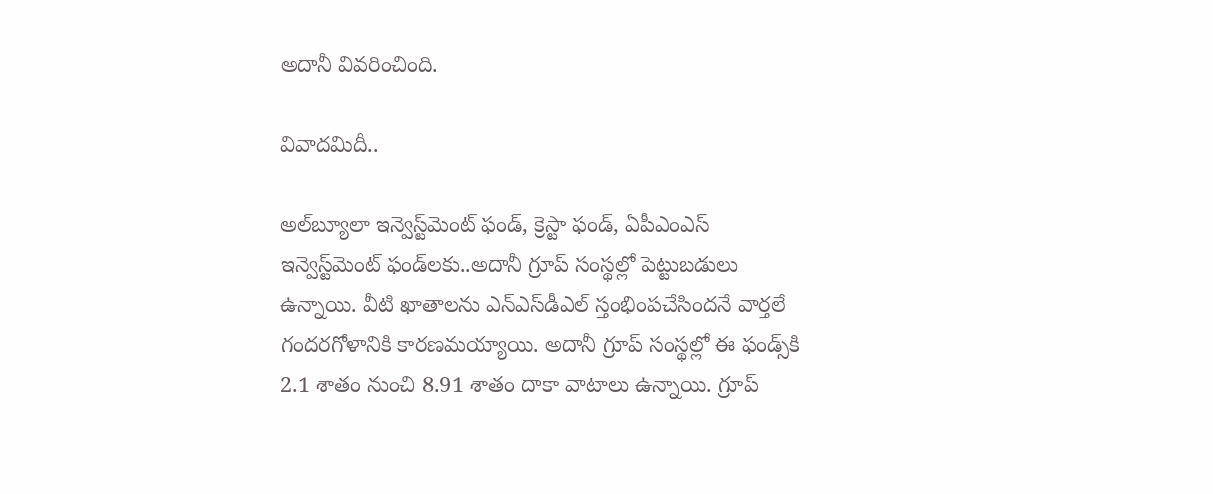అదానీ వివరించింది.

వివాదమిదీ..

అల్‌బ్యూలా ఇన్వెస్ట్‌మెంట్‌ ఫండ్, క్రెస్టా ఫండ్, ఏపీఎంఎస్‌ ఇన్వెస్ట్‌మెంట్‌ ఫండ్‌లకు..అదానీ గ్రూప్‌ సంస్థల్లో పెట్టుబడులు ఉన్నాయి. వీటి ఖాతాలను ఎన్‌ఎస్‌డీఎల్‌ స్తంభింపచేసిందనే వార్తలే గందరగోళానికి కారణమయ్యాయి. అదానీ గ్రూప్‌ సంస్థల్లో ఈ ఫండ్స్‌కి 2.1 శాతం నుంచి 8.91 శాతం దాకా వాటాలు ఉన్నాయి. గ్రూప్‌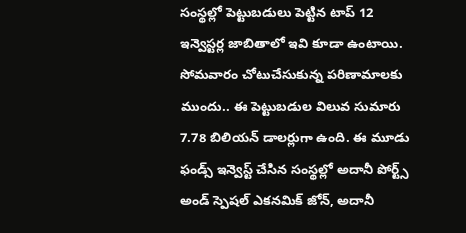సంస్థల్లో పెట్టుబడులు పెట్టిన టాప్‌ 12 ఇన్వెస్టర్ల జాబితాలో ఇవి కూడా ఉంటాయి. సోమవారం చోటుచేసుకున్న పరిణామాలకు ముందు.. ఈ పెట్టుబడుల విలువ సుమారు 7.78 బిలియన్‌ డాలర్లుగా ఉంది. ఈ మూడు ఫండ్స్‌ ఇన్వెస్ట్‌ చేసిన సంస్థల్లో అదానీ పోర్ట్స్‌ అండ్‌ స్పెషల్‌ ఎకనమిక్‌ జోన్, అదానీ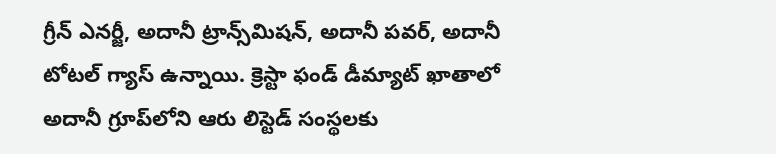గ్రీన్‌ ఎనర్జీ, అదానీ ట్రాన్స్‌మిషన్, అదానీ పవర్, అదానీ టోటల్‌ గ్యాస్‌ ఉన్నాయి. క్రెస్టా ఫండ్‌ డీమ్యాట్‌ ఖాతాలో అదానీ గ్రూప్‌లోని ఆరు లిస్టెడ్‌ సంస్థలకు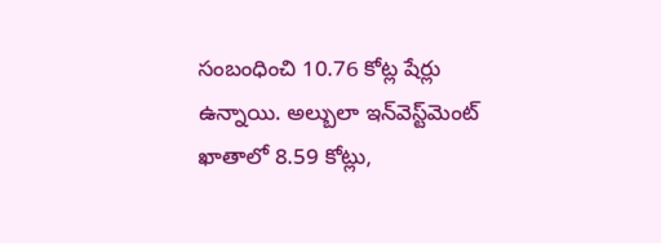సంబంధించి 10.76 కోట్ల షేర్లు ఉన్నాయి. అల్బులా ఇన్‌వెస్ట్‌మెంట్‌ ఖాతాలో 8.59 కోట్లు,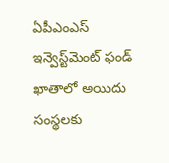ఏపీఎంఎస్‌ ఇన్వెస్ట్‌మెంట్‌ ఫండ్‌ ఖాతాలో అయిదు సంస్థలకు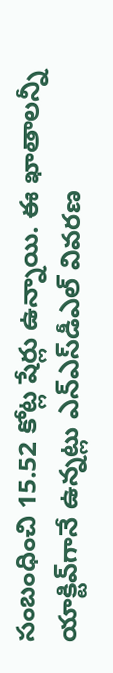సంబంధించి 15.52 కోట్ల షేర్లు ఉన్నాయి. ఈ ఖాతాలన్నీ యాక్టివ్‌గానే ఉన్నట్లు ఎన్‌ఎస్‌డీఎల్‌ వివరణ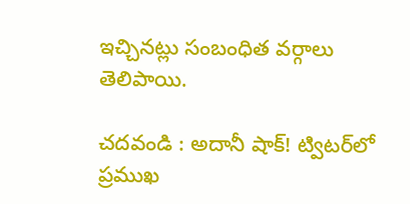ఇచ్చినట్లు సంబంధిత వర్గాలు తెలిపాయి.

చదవండి : అదానీ షాక్‌! ట్విటర్‌లో ప్రముఖ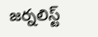జర్నలిస్ట్‌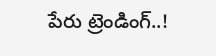పేరు ట్రెండింగ్‌..!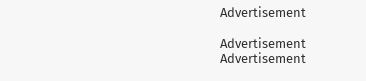Advertisement

Advertisement
Advertisement